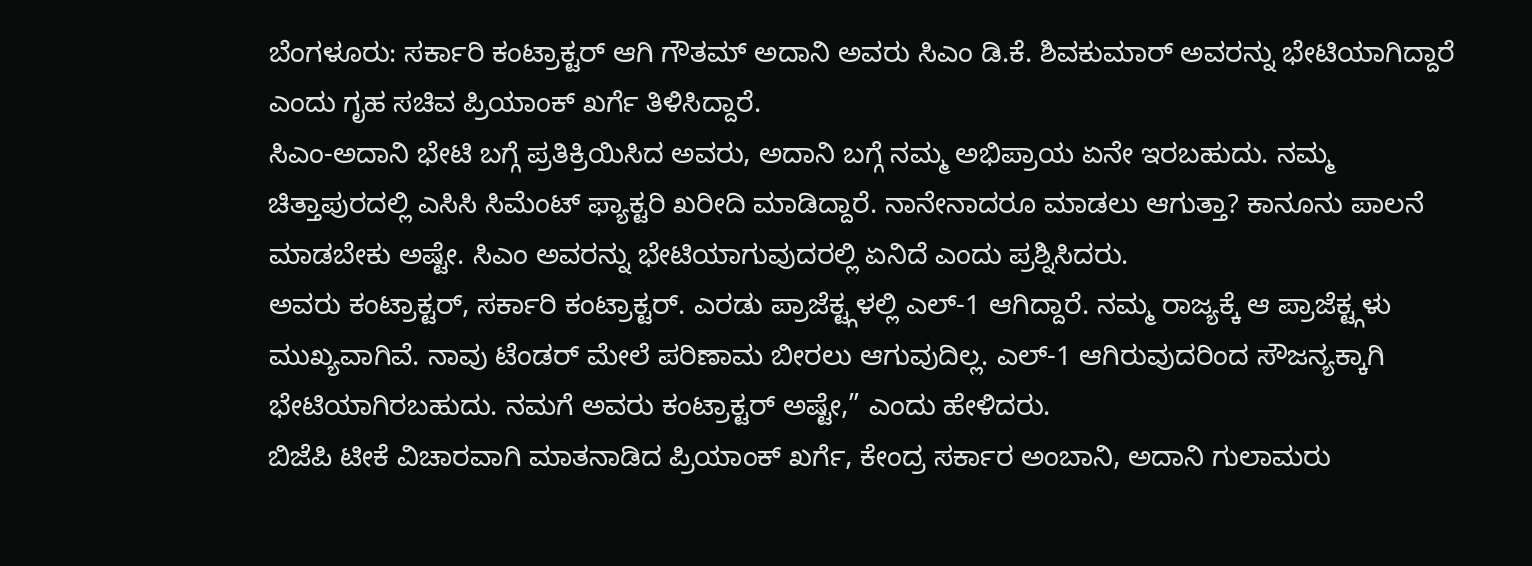ಬೆಂಗಳೂರು: ಸರ್ಕಾರಿ ಕಂಟ್ರಾಕ್ಟರ್ ಆಗಿ ಗೌತಮ್ ಅದಾನಿ ಅವರು ಸಿಎಂ ಡಿ.ಕೆ. ಶಿವಕುಮಾರ್ ಅವರನ್ನು ಭೇಟಿಯಾಗಿದ್ದಾರೆ ಎಂದು ಗೃಹ ಸಚಿವ ಪ್ರಿಯಾಂಕ್ ಖರ್ಗೆ ತಿಳಿಸಿದ್ದಾರೆ.
ಸಿಎಂ-ಅದಾನಿ ಭೇಟಿ ಬಗ್ಗೆ ಪ್ರತಿಕ್ರಿಯಿಸಿದ ಅವರು, ಅದಾನಿ ಬಗ್ಗೆ ನಮ್ಮ ಅಭಿಪ್ರಾಯ ಏನೇ ಇರಬಹುದು. ನಮ್ಮ ಚಿತ್ತಾಪುರದಲ್ಲಿ ಎಸಿಸಿ ಸಿಮೆಂಟ್ ಫ್ಯಾಕ್ಟರಿ ಖರೀದಿ ಮಾಡಿದ್ದಾರೆ. ನಾನೇನಾದರೂ ಮಾಡಲು ಆಗುತ್ತಾ? ಕಾನೂನು ಪಾಲನೆ ಮಾಡಬೇಕು ಅಷ್ಟೇ. ಸಿಎಂ ಅವರನ್ನು ಭೇಟಿಯಾಗುವುದರಲ್ಲಿ ಏನಿದೆ ಎಂದು ಪ್ರಶ್ನಿಸಿದರು.
ಅವರು ಕಂಟ್ರಾಕ್ಟರ್, ಸರ್ಕಾರಿ ಕಂಟ್ರಾಕ್ಟರ್. ಎರಡು ಪ್ರಾಜೆಕ್ಟ್ಗಳಲ್ಲಿ ಎಲ್-1 ಆಗಿದ್ದಾರೆ. ನಮ್ಮ ರಾಜ್ಯಕ್ಕೆ ಆ ಪ್ರಾಜೆಕ್ಟ್ಗಳು ಮುಖ್ಯವಾಗಿವೆ. ನಾವು ಟೆಂಡರ್ ಮೇಲೆ ಪರಿಣಾಮ ಬೀರಲು ಆಗುವುದಿಲ್ಲ. ಎಲ್-1 ಆಗಿರುವುದರಿಂದ ಸೌಜನ್ಯಕ್ಕಾಗಿ ಭೇಟಿಯಾಗಿರಬಹುದು. ನಮಗೆ ಅವರು ಕಂಟ್ರಾಕ್ಟರ್ ಅಷ್ಟೇ,” ಎಂದು ಹೇಳಿದರು.
ಬಿಜೆಪಿ ಟೀಕೆ ವಿಚಾರವಾಗಿ ಮಾತನಾಡಿದ ಪ್ರಿಯಾಂಕ್ ಖರ್ಗೆ, ಕೇಂದ್ರ ಸರ್ಕಾರ ಅಂಬಾನಿ, ಅದಾನಿ ಗುಲಾಮರು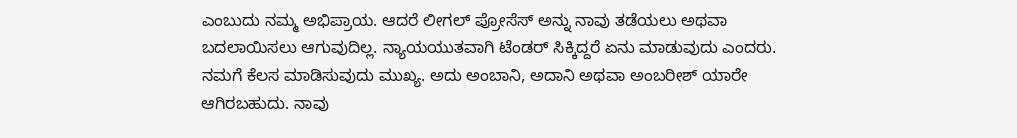ಎಂಬುದು ನಮ್ಮ ಅಭಿಪ್ರಾಯ. ಆದರೆ ಲೀಗಲ್ ಪ್ರೋಸೆಸ್ ಅನ್ನು ನಾವು ತಡೆಯಲು ಅಥವಾ ಬದಲಾಯಿಸಲು ಆಗುವುದಿಲ್ಲ. ನ್ಯಾಯಯುತವಾಗಿ ಟೆಂಡರ್ ಸಿಕ್ಕಿದ್ದರೆ ಏನು ಮಾಡುವುದು ಎಂದರು.
ನಮಗೆ ಕೆಲಸ ಮಾಡಿಸುವುದು ಮುಖ್ಯ. ಅದು ಅಂಬಾನಿ, ಅದಾನಿ ಅಥವಾ ಅಂಬರೀಶ್ ಯಾರೇ ಆಗಿರಬಹುದು. ನಾವು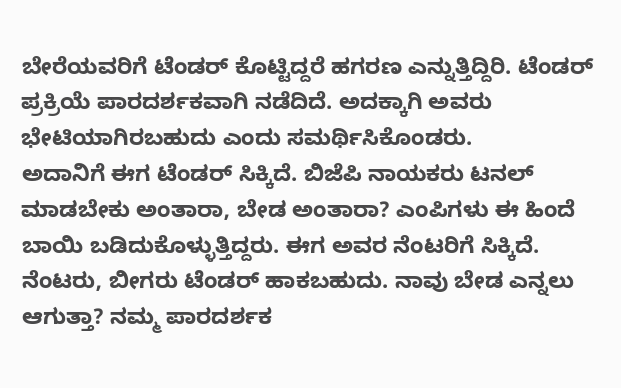ಬೇರೆಯವರಿಗೆ ಟೆಂಡರ್ ಕೊಟ್ಟಿದ್ದರೆ ಹಗರಣ ಎನ್ನುತ್ತಿದ್ದಿರಿ. ಟೆಂಡರ್ ಪ್ರಕ್ರಿಯೆ ಪಾರದರ್ಶಕವಾಗಿ ನಡೆದಿದೆ. ಅದಕ್ಕಾಗಿ ಅವರು ಭೇಟಿಯಾಗಿರಬಹುದು ಎಂದು ಸಮರ್ಥಿಸಿಕೊಂಡರು.
ಅದಾನಿಗೆ ಈಗ ಟೆಂಡರ್ ಸಿಕ್ಕಿದೆ. ಬಿಜೆಪಿ ನಾಯಕರು ಟನಲ್ ಮಾಡಬೇಕು ಅಂತಾರಾ, ಬೇಡ ಅಂತಾರಾ? ಎಂಪಿಗಳು ಈ ಹಿಂದೆ ಬಾಯಿ ಬಡಿದುಕೊಳ್ಳುತ್ತಿದ್ದರು. ಈಗ ಅವರ ನೆಂಟರಿಗೆ ಸಿಕ್ಕಿದೆ. ನೆಂಟರು, ಬೀಗರು ಟೆಂಡರ್ ಹಾಕಬಹುದು. ನಾವು ಬೇಡ ಎನ್ನಲು ಆಗುತ್ತಾ? ನಮ್ಮ ಪಾರದರ್ಶಕ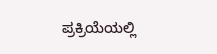ಪ್ರಕ್ರಿಯೆಯಲ್ಲಿ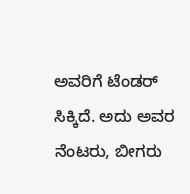ಅವರಿಗೆ ಟೆಂಡರ್ ಸಿಕ್ಕಿದೆ. ಅದು ಅವರ ನೆಂಟರು, ಬೀಗರು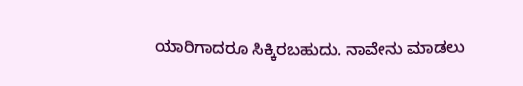ಯಾರಿಗಾದರೂ ಸಿಕ್ಕಿರಬಹುದು. ನಾವೇನು ಮಾಡಲು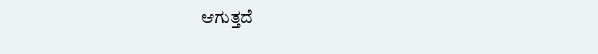ಆಗುತ್ತದೆ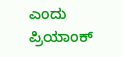ಎಂದು ಪ್ರಿಯಾಂಕ್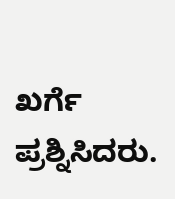ಖರ್ಗೆ ಪ್ರಶ್ನಿಸಿದರು.